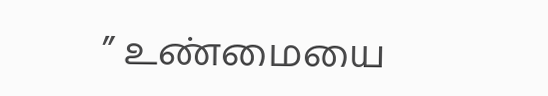” உண்மையை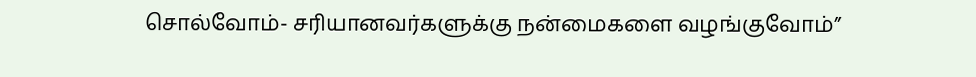சொல்வோம்- சரியானவர்களுக்கு நன்மைகளை வழங்குவோம்”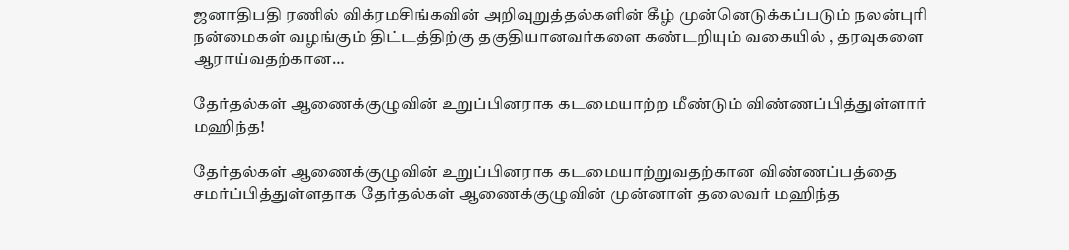ஜனாதிபதி ரணில் விக்ரமசிங்கவின் அறிவுறுத்தல்களின் கீழ் முன்னெடுக்கப்படும் நலன்புரி நன்மைகள் வழங்கும் திட்டத்திற்கு தகுதியானவர்களை கண்டறியும் வகையில் , தரவுகளை ஆராய்வதற்கான…

தேர்தல்கள் ஆணைக்குழுவின் உறுப்பினராக கடமையாற்ற மீண்டும் விண்ணப்பித்துள்ளார் மஹிந்த!

தேர்தல்கள் ஆணைக்குழுவின் உறுப்பினராக கடமையாற்றுவதற்கான விண்ணப்பத்தை சமர்ப்பித்துள்ளதாக தேர்தல்கள் ஆணைக்குழுவின் முன்னாள் தலைவர் மஹிந்த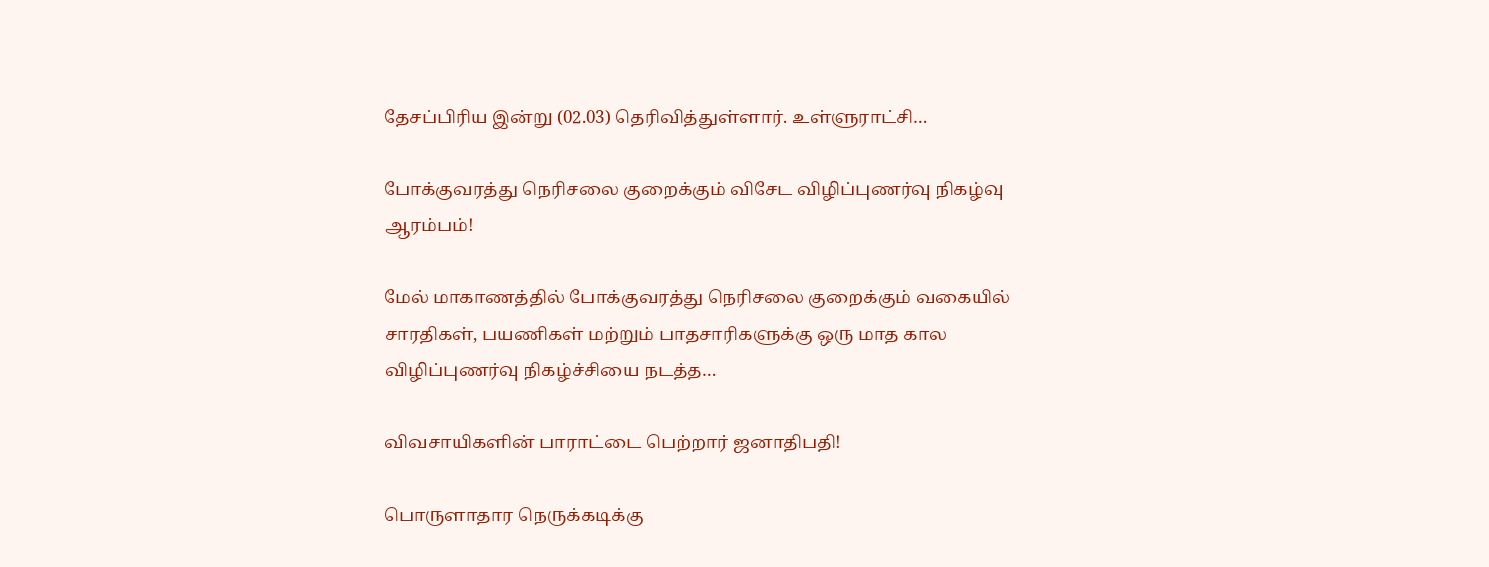தேசப்பிரிய இன்று (02.03) தெரிவித்துள்ளார். உள்ளுராட்சி…

போக்குவரத்து நெரிசலை குறைக்கும் விசேட விழிப்புணர்வு நிகழ்வு ஆரம்பம்!

மேல் மாகாணத்தில் போக்குவரத்து நெரிசலை குறைக்கும் வகையில் சாரதிகள், பயணிகள் மற்றும் பாதசாரிகளுக்கு ஒரு மாத கால விழிப்புணர்வு நிகழ்ச்சியை நடத்த…

விவசாயிகளின் பாராட்டை பெற்றார் ஜனாதிபதி!

பொருளாதார நெருக்கடிக்கு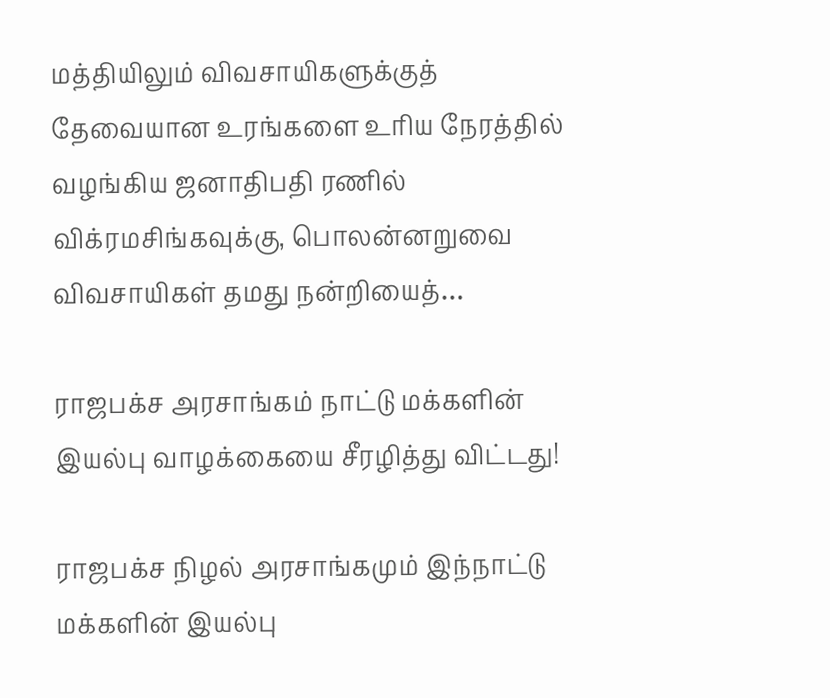மத்தியிலும் விவசாயிகளுக்குத் தேவையான உரங்களை உரிய நேரத்தில் வழங்கிய ஜனாதிபதி ரணில் விக்ரமசிங்கவுக்கு, பொலன்னறுவை விவசாயிகள் தமது நன்றியைத்…

ராஜபக்ச அரசாங்கம் நாட்டு மக்களின் இயல்பு வாழக்கையை சீரழித்து விட்டது!

ராஜபக்ச நிழல் அரசாங்கமும் இந்நாட்டு மக்களின் இயல்பு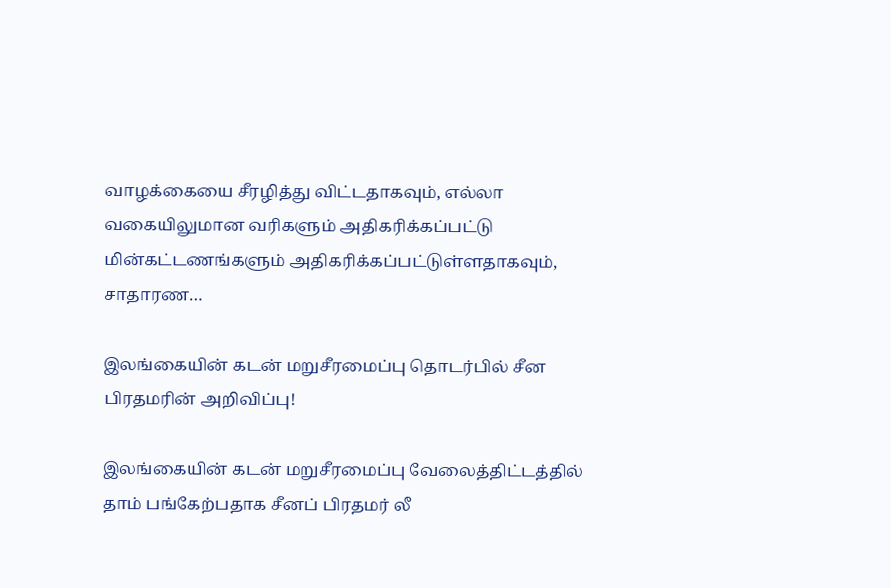வாழக்கையை சீரழித்து விட்டதாகவும், எல்லா வகையிலுமான வரிகளும் அதிகரிக்கப்பட்டு மின்கட்டணங்களும் அதிகரிக்கப்பட்டுள்ளதாகவும், சாதாரண…

இலங்கையின் கடன் மறுசீரமைப்பு தொடர்பில் சீன பிரதமரின் அறிவிப்பு!

இலங்கையின் கடன் மறுசீரமைப்பு வேலைத்திட்டத்தில் தாம் பங்கேற்பதாக சீனப் பிரதமர் லீ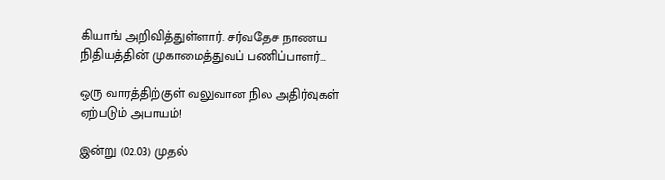கியாங் அறிவித்துள்ளார். சர்வதேச நாணய நிதியத்தின் முகாமைத்துவப் பணிப்பாளர்…

ஒரு வாரத்திற்குள் வலுவான நில அதிர்வுகள் ஏற்படும் அபாயம்!

இன்று (02.03) முதல்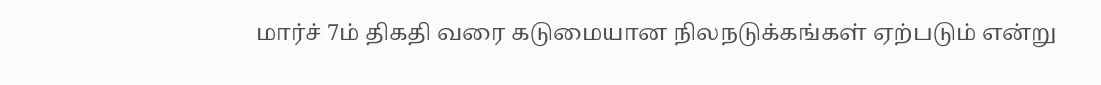மார்ச் 7ம் திகதி வரை கடுமையான நிலநடுக்கங்கள் ஏற்படும் என்று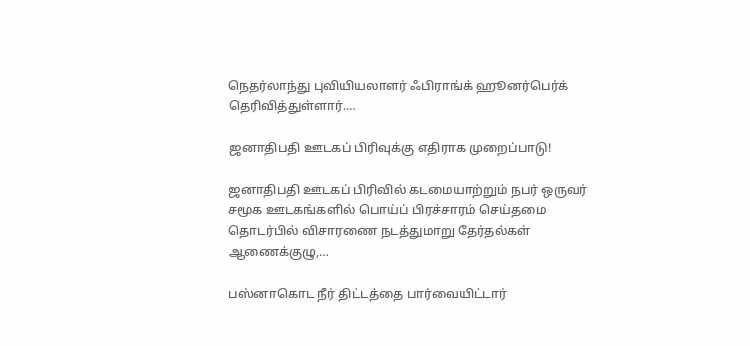நெதர்லாந்து புவியியலாளர் ஃபிராங்க் ஹூனர்பெர்க் தெரிவித்துள்ளார்.…

ஜனாதிபதி ஊடகப் பிரிவுக்கு எதிராக முறைப்பாடு!

ஜனாதிபதி ஊடகப் பிரிவில் கடமையாற்றும் நபர் ஒருவர் சமூக ஊடகங்களில் பொய்ப் பிரச்சாரம் செய்தமை தொடர்பில் விசாரணை நடத்துமாறு தேர்தல்கள் ஆணைக்குழு,…

பஸ்னாகொட நீர் திட்டத்தை பார்வையிட்டார்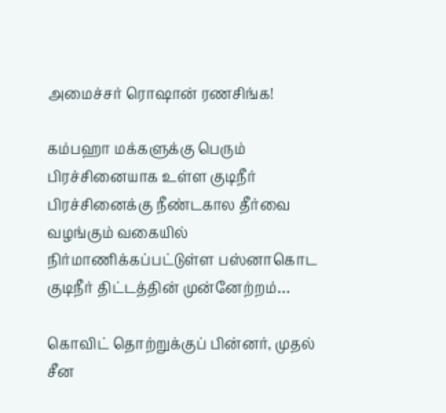அமைச்சர் ரொஷான் ரணசிங்க!

கம்பஹா மக்களுக்கு பெரும் பிரச்சினையாக உள்ள குடிநீர் பிரச்சினைக்கு நீண்டகால தீர்வை வழங்கும் வகையில் நிர்மாணிக்கப்பட்டுள்ள பஸ்னாகொட குடிநீர் திட்டத்தின் முன்னேற்றம்…

கொவிட் தொற்றுக்குப் பின்னர், முதல் சீன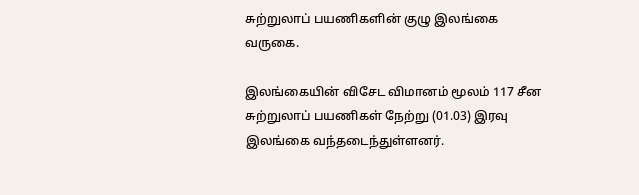சுற்றுலாப் பயணிகளின் குழு இலங்கை வருகை.

இலங்கையின் விசேட விமானம் மூலம் 117 சீன சுற்றுலாப் பயணிகள் நேற்று (01.03) இரவு இலங்கை வந்தடைந்துள்ளனர்.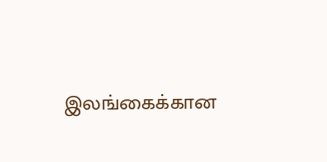இலங்கைக்கான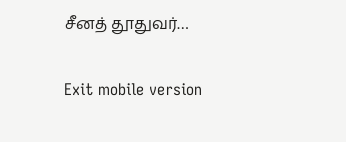சீனத் தூதுவர்…

Exit mobile version